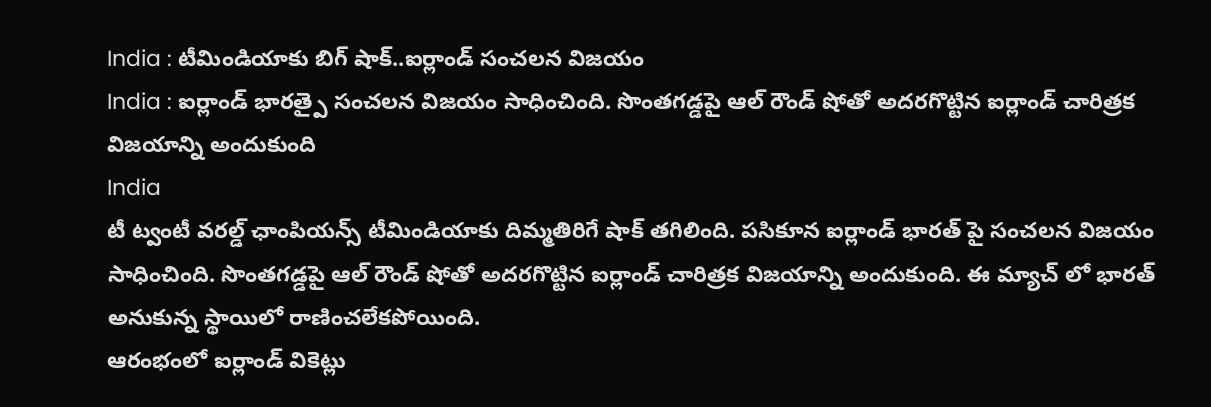India : టీమిండియాకు బిగ్ షాక్..ఐర్లాండ్ సంచలన విజయం
India : ఐర్లాండ్ భారత్పై సంచలన విజయం సాధించింది. సొంతగడ్డపై ఆల్ రౌండ్ షోతో అదరగొట్టిన ఐర్లాండ్ చారిత్రక విజయాన్ని అందుకుంది
India
టీ ట్వంటీ వరల్డ్ ఛాంపియన్స్ టీమిండియాకు దిమ్మతిరిగే షాక్ తగిలింది. పసికూన ఐర్లాండ్ భారత్ పై సంచలన విజయం సాధించింది. సొంతగడ్డపై ఆల్ రౌండ్ షోతో అదరగొట్టిన ఐర్లాండ్ చారిత్రక విజయాన్ని అందుకుంది. ఈ మ్యాచ్ లో భారత్ అనుకున్న స్థాయిలో రాణించలేకపోయింది.
ఆరంభంలో ఐర్లాండ్ వికెట్లు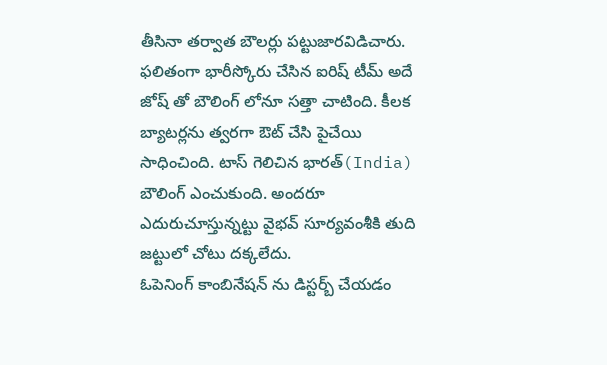తీసినా తర్వాత బౌలర్లు పట్టుజారవిడిచారు. ఫలితంగా భారీస్కోరు చేసిన ఐరిష్ టీమ్ అదే జోష్ తో బౌలింగ్ లోనూ సత్తా చాటింది. కీలక బ్యాటర్లను త్వరగా ఔట్ చేసి పైచేయి సాధించింది. టాస్ గెలిచిన భారత్(India) బౌలింగ్ ఎంచుకుంది. అందరూ ఎదురుచూస్తున్నట్టు వైభవ్ సూర్యవంశీకి తుది జట్టులో చోటు దక్కలేదు.
ఓపెనింగ్ కాంబినేషన్ ను డిస్టర్బ్ చేయడం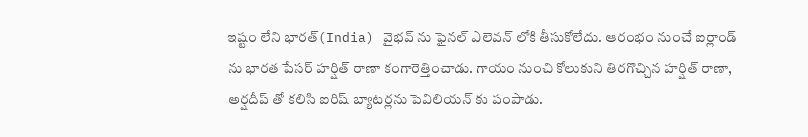ఇష్టం లేని భారత్(India) వైభవ్ ను ఫైనల్ ఎలెవన్ లోకి తీసుకోలేదు. ఆరంభం నుంచే ఐర్లాండ్ ను భారత పేసర్ హర్షిత్ రాణా కంగారెత్తించాడు. గాయం నుంచి కోలుకుని తిరగొచ్చిన హర్షిత్ రాణా, అర్షదీప్ తో కలిసి ఐరిష్ బ్యాటర్లను పెవిలియన్ కు పంపాడు.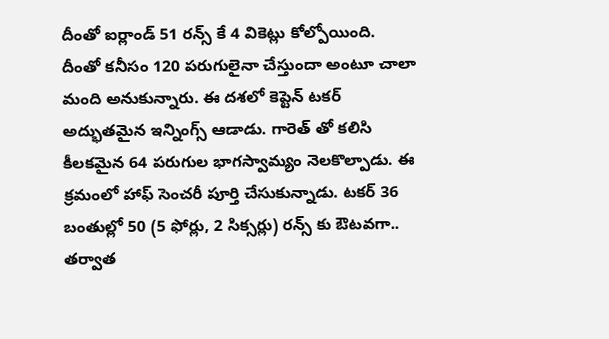దీంతో ఐర్లాండ్ 51 రన్స్ కే 4 వికెట్లు కోల్పోయింది.
దీంతో కనీసం 120 పరుగులైనా చేస్తుందా అంటూ చాలా మంది అనుకున్నారు. ఈ దశలో కెప్టెన్ టకర్ అద్భుతమైన ఇన్నింగ్స్ ఆడాడు. గారెత్ తో కలిసి కీలకమైన 64 పరుగుల భాగస్వామ్యం నెలకొల్పాడు. ఈ క్రమంలో హాఫ్ సెంచరీ పూర్తి చేసుకున్నాడు. టకర్ 36 బంతుల్లో 50 (5 ఫోర్లు, 2 సిక్సర్లు) రన్స్ కు ఔటవగా.. తర్వాత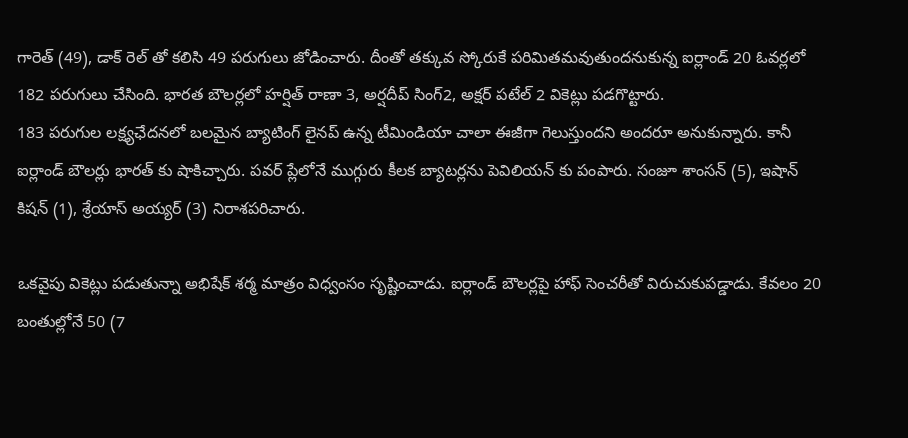గారెత్ (49), డాక్ రెల్ తో కలిసి 49 పరుగులు జోడించారు. దీంతో తక్కువ స్కోరుకే పరిమితమవుతుందనుకున్న ఐర్లాండ్ 20 ఓవర్లలో 182 పరుగులు చేసింది. భారత బౌలర్లలో హర్షిత్ రాణా 3, అర్షదీప్ సింగ్2, అక్షర్ పటేల్ 2 వికెట్లు పడగొట్టారు.
183 పరుగుల లక్ష్యఛేదనలో బలమైన బ్యాటింగ్ లైనప్ ఉన్న టీమిండియా చాలా ఈజీగా గెలుస్తుందని అందరూ అనుకున్నారు. కానీ ఐర్లాండ్ బౌలర్లు భారత్ కు షాకిచ్చారు. పవర్ ప్లేలోనే ముగ్గురు కీలక బ్యాటర్లను పెవిలియన్ కు పంపారు. సంజూ శాంసన్ (5), ఇషాన్ కిషన్ (1), శ్రేయాస్ అయ్యర్ (3) నిరాశపరిచారు.

ఒకవైపు వికెట్లు పడుతున్నా అభిషేక్ శర్మ మాత్రం విధ్వంసం సృష్టించాడు. ఐర్లాండ్ బౌలర్లపై హాఫ్ సెంచరీతో విరుచుకుపడ్డాడు. కేవలం 20 బంతుల్లోనే 50 (7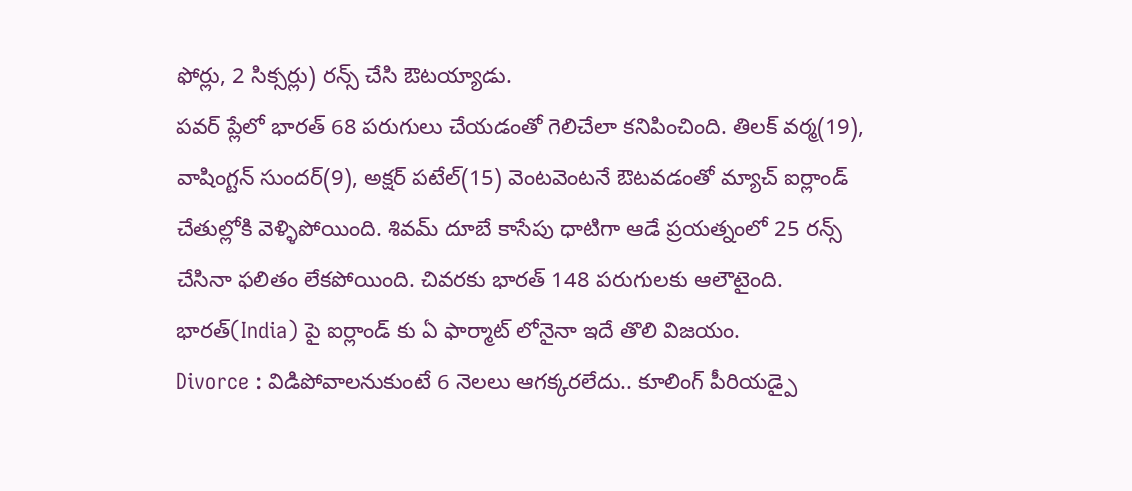ఫోర్లు, 2 సిక్సర్లు) రన్స్ చేసి ఔటయ్యాడు.
పవర్ ప్లేలో భారత్ 68 పరుగులు చేయడంతో గెలిచేలా కనిపించింది. తిలక్ వర్మ(19), వాషింగ్టన్ సుందర్(9), అక్షర్ పటేల్(15) వెంటవెంటనే ఔటవడంతో మ్యాచ్ ఐర్లాండ్ చేతుల్లోకి వెళ్ళిపోయింది. శివమ్ దూబే కాసేపు ధాటిగా ఆడే ప్రయత్నంలో 25 రన్స్ చేసినా ఫలితం లేకపోయింది. చివరకు భారత్ 148 పరుగులకు ఆలౌటైంది. భారత్(India) పై ఐర్లాండ్ కు ఏ ఫార్మాట్ లోనైనా ఇదే తొలి విజయం.
Divorce : విడిపోవాలనుకుంటే 6 నెలలు ఆగక్కరలేదు.. కూలింగ్ పీరియడ్పై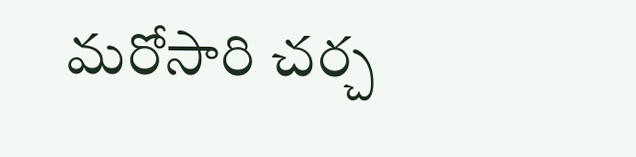మరోసారి చర్చ